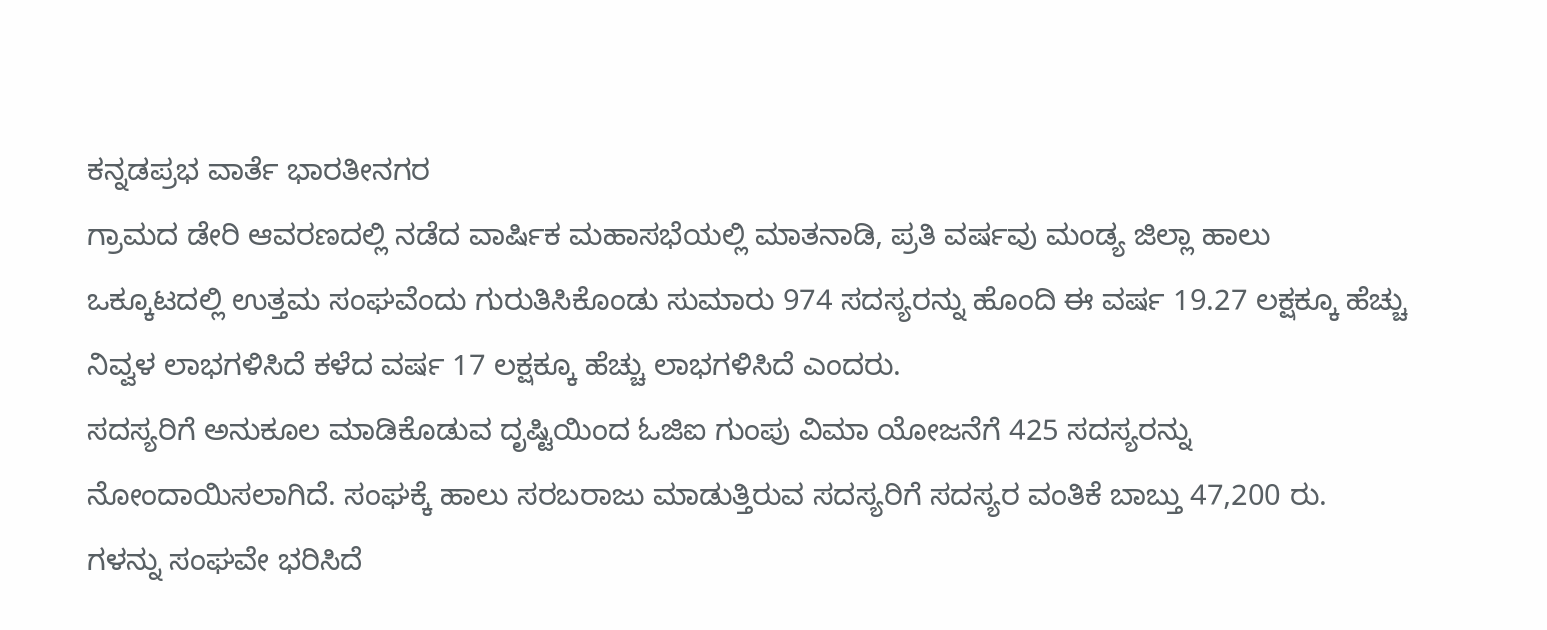ಕನ್ನಡಪ್ರಭ ವಾರ್ತೆ ಭಾರತೀನಗರ
ಗ್ರಾಮದ ಡೇರಿ ಆವರಣದಲ್ಲಿ ನಡೆದ ವಾರ್ಷಿಕ ಮಹಾಸಭೆಯಲ್ಲಿ ಮಾತನಾಡಿ, ಪ್ರತಿ ವರ್ಷವು ಮಂಡ್ಯ ಜಿಲ್ಲಾ ಹಾಲು ಒಕ್ಕೂಟದಲ್ಲಿ ಉತ್ತಮ ಸಂಘವೆಂದು ಗುರುತಿಸಿಕೊಂಡು ಸುಮಾರು 974 ಸದಸ್ಯರನ್ನು ಹೊಂದಿ ಈ ವರ್ಷ 19.27 ಲಕ್ಷಕ್ಕೂ ಹೆಚ್ಚು ನಿವ್ವಳ ಲಾಭಗಳಿಸಿದೆ ಕಳೆದ ವರ್ಷ 17 ಲಕ್ಷಕ್ಕೂ ಹೆಚ್ಚು ಲಾಭಗಳಿಸಿದೆ ಎಂದರು.
ಸದಸ್ಯರಿಗೆ ಅನುಕೂಲ ಮಾಡಿಕೊಡುವ ದೃಷ್ಟಿಯಿಂದ ಓಜಿಐ ಗುಂಪು ವಿಮಾ ಯೋಜನೆಗೆ 425 ಸದಸ್ಯರನ್ನು ನೋಂದಾಯಿಸಲಾಗಿದೆ. ಸಂಘಕ್ಕೆ ಹಾಲು ಸರಬರಾಜು ಮಾಡುತ್ತಿರುವ ಸದಸ್ಯರಿಗೆ ಸದಸ್ಯರ ವಂತಿಕೆ ಬಾಬ್ತು 47,200 ರು. ಗಳನ್ನು ಸಂಘವೇ ಭರಿಸಿದೆ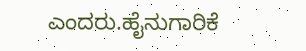ಎಂದರು.ಹೈನುಗಾರಿಕೆ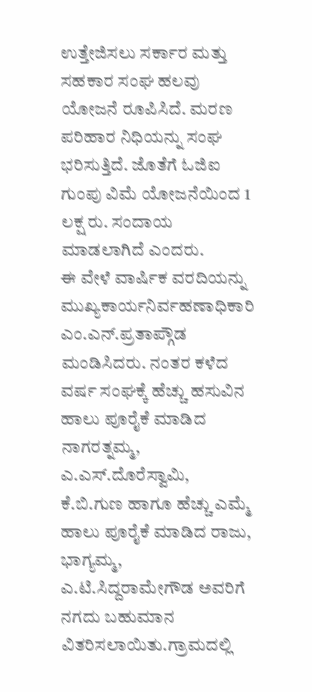ಉತ್ತೇಜಿಸಲು ಸರ್ಕಾರ ಮತ್ತು ಸಹಕಾರ ಸಂಘ ಹಲವು ಯೋಜನೆ ರೂಪಿಸಿದೆ. ಮರಣ ಪರಿಹಾರ ನಿಧಿಯನ್ನು ಸಂಘ ಭರಿಸುತ್ತಿದೆ. ಜೊತೆಗೆ ಓಜಿಐ ಗುಂಪು ವಿಮೆ ಯೋಜನೆಯಿಂದ 1 ಲಕ್ಷ ರು. ಸಂದಾಯ ಮಾಡಲಾಗಿದೆ ಎಂದರು.
ಈ ವೇಳೆ ವಾರ್ಷಿಕ ವರದಿಯನ್ನು ಮುಖ್ಯಕಾರ್ಯನಿರ್ವಹಣಾಧಿಕಾರಿ ಎಂ.ಎನ್.ಪ್ರತಾಪ್ಗೌಡ ಮಂಡಿಸಿದರು. ನಂತರ ಕಳೆದ ವರ್ಷ ಸಂಘಕ್ಕೆ ಹೆಚ್ಚು ಹಸುವಿನ ಹಾಲು ಪೂರೈಕೆ ಮಾಡಿದ ನಾಗರತ್ನಮ್ಮ, ಎ.ಎಸ್.ದೊರೆಸ್ವಾಮಿ, ಕೆ.ಬಿ.ಗುಣ ಹಾಗೂ ಹೆಚ್ಚು ಎಮ್ಮೆ ಹಾಲು ಪೂರೈಕೆ ಮಾಡಿದ ರಾಜು, ಭಾಗ್ಯಮ್ಮ, ಎ.ಟಿ.ಸಿದ್ದರಾಮೇಗೌಡ ಅವರಿಗೆ ನಗದು ಬಹುಮಾನ ವಿತರಿಸಲಾಯಿತು.ಗ್ರಾಮದಲ್ಲಿ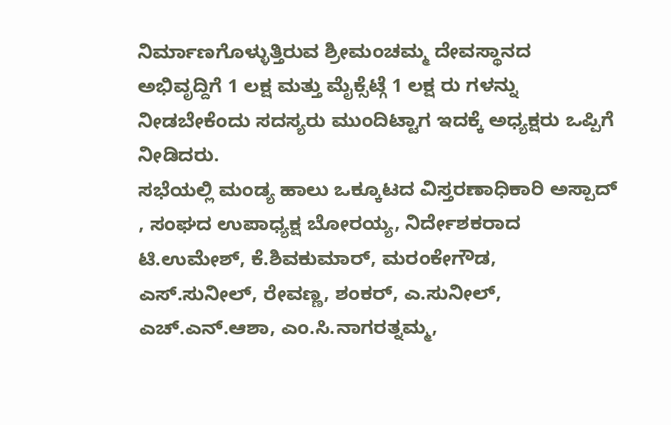ನಿರ್ಮಾಣಗೊಳ್ಳುತ್ತಿರುವ ಶ್ರೀಮಂಚಮ್ಮ ದೇವಸ್ಥಾನದ ಅಭಿವೃದ್ದಿಗೆ 1 ಲಕ್ಷ ಮತ್ತು ಮೈಕ್ಸೆಟ್ಗೆ 1 ಲಕ್ಷ ರು ಗಳನ್ನು ನೀಡಬೇಕೆಂದು ಸದಸ್ಯರು ಮುಂದಿಟ್ಟಾಗ ಇದಕ್ಕೆ ಅಧ್ಯಕ್ಷರು ಒಪ್ಪಿಗೆ ನೀಡಿದರು.
ಸಭೆಯಲ್ಲಿ ಮಂಡ್ಯ ಹಾಲು ಒಕ್ಕೂಟದ ವಿಸ್ತರಣಾಧಿಕಾರಿ ಅಸ್ಪಾದ್ , ಸಂಘದ ಉಪಾಧ್ಯಕ್ಷ ಬೋರಯ್ಯ, ನಿರ್ದೇಶಕರಾದ ಟಿ.ಉಮೇಶ್, ಕೆ.ಶಿವಕುಮಾರ್, ಮರಂಕೇಗೌಡ, ಎಸ್.ಸುನೀಲ್, ರೇವಣ್ಣ, ಶಂಕರ್, ಎ.ಸುನೀಲ್, ಎಚ್.ಎನ್.ಆಶಾ, ಎಂ.ಸಿ.ನಾಗರತ್ನಮ್ಮ,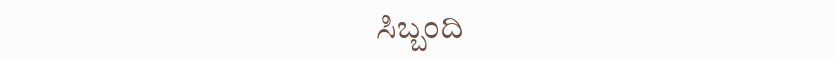ಸಿಬ್ಬಂದಿ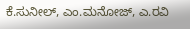ಕೆ.ಸುನೀಲ್, ಎಂ.ಮನೋಜ್, ಎ.ರವಿ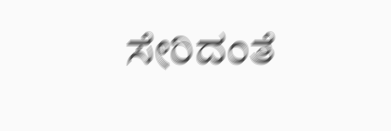ಸೇರಿದಂತೆ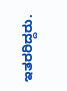ಇತರರಿದ್ದರು.